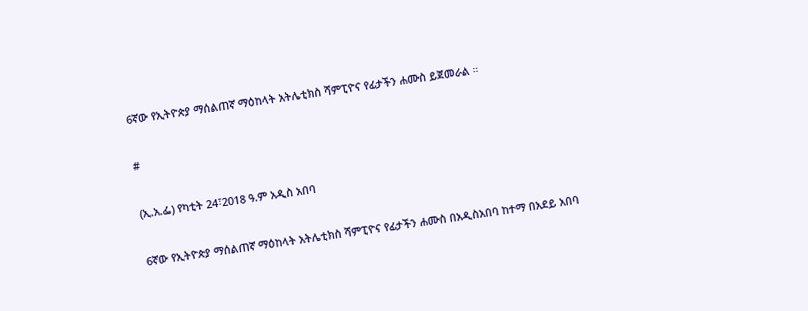6ኛው የኢትዮጵያ ማሰልጠኛ ማዕከላት አትሌቲክስ ሻምፒዮና የፊታችን ሐሙስ ይጀመራል ።

#

(ኢ.አ.ፌ) የካቲት 24፣2018 ዓ.ም አዲስ አበባ

6ኛው የኢትዮጵያ ማሰልጠኛ ማዕከላት አትሌቲክስ ሻምፒዮና የፊታችን ሐሙስ በአዲስአበባ ከተማ በአደይ አበባ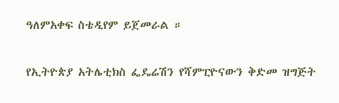ዓለምአቀፍ ስቴዲየም ይጀመራል ።

የኢትዮጵያ አትሌቲክስ ፌዴሬሽን የሻምፒዮናውን ቅድመ ዝግጅት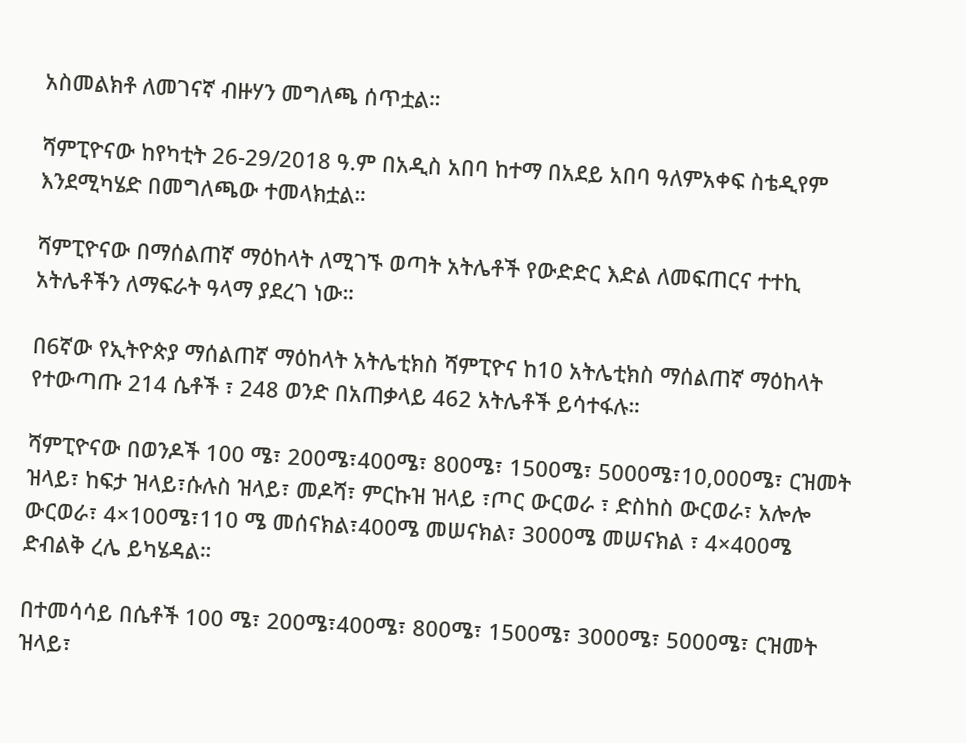አስመልክቶ ለመገናኛ ብዙሃን መግለጫ ሰጥቷል።

ሻምፒዮናው ከየካቲት 26-29/2018 ዓ.ም በአዲስ አበባ ከተማ በአደይ አበባ ዓለምአቀፍ ስቴዲየም እንደሚካሄድ በመግለጫው ተመላክቷል።

ሻምፒዮናው በማሰልጠኛ ማዕከላት ለሚገኙ ወጣት አትሌቶች የውድድር እድል ለመፍጠርና ተተኪ አትሌቶችን ለማፍራት ዓላማ ያደረገ ነው።

በ6ኛው የኢትዮጵያ ማሰልጠኛ ማዕከላት አትሌቲክስ ሻምፒዮና ከ10 አትሌቲክስ ማሰልጠኛ ማዕከላት የተውጣጡ 214 ሴቶች ፣ 248 ወንድ በአጠቃላይ 462 አትሌቶች ይሳተፋሉ።

ሻምፒዮናው በወንዶች 100 ሜ፣ 200ሜ፣400ሜ፣ 800ሜ፣ 1500ሜ፣ 5000ሜ፣10,000ሜ፣ ርዝመት ዝላይ፣ ከፍታ ዝላይ፣ሱሉስ ዝላይ፣ መዶሻ፣ ምርኩዝ ዝላይ ፣ጦር ውርወራ ፣ ድስከስ ውርወራ፣ አሎሎ ውርወራ፣ 4×100ሜ፣110 ሜ መሰናክል፣400ሜ መሠናክል፣ 3000ሜ መሠናክል ፣ 4×400ሜ ድብልቅ ረሌ ይካሄዳል።

በተመሳሳይ በሴቶች 100 ሜ፣ 200ሜ፣400ሜ፣ 800ሜ፣ 1500ሜ፣ 3000ሜ፣ 5000ሜ፣ ርዝመት ዝላይ፣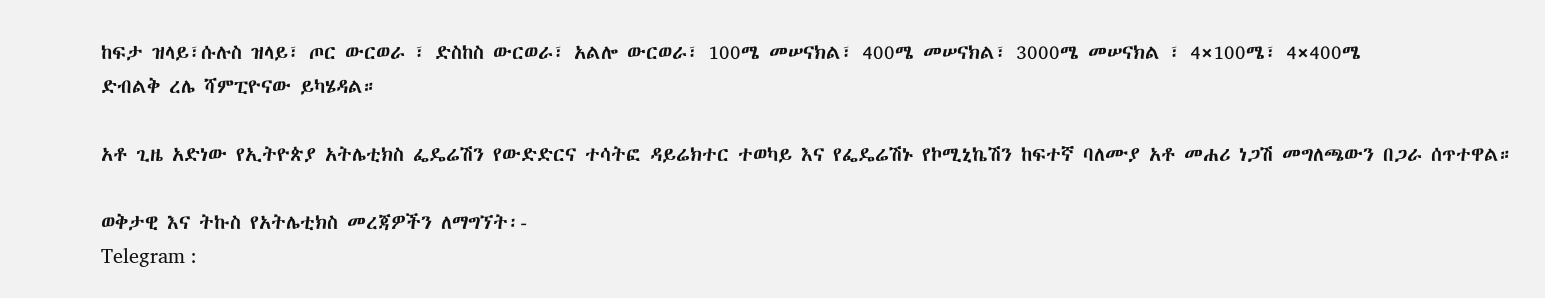ከፍታ ዝላይ፣ሱሉስ ዝላይ፣ ጦር ውርወራ ፣ ድስከስ ውርወራ፣ አልሎ ውርወራ፣ 100ሜ መሠናክል፣ 400ሜ መሠናክል፣ 3000ሜ መሠናክል ፣ 4×100ሜ፣ 4×400ሜ
ድብልቅ ረሌ ሻምፒዮናው ይካሄዳል።

አቶ ጊዜ አድነው የኢትዮጵያ አትሌቲክስ ፌዴሬሽን የውድድርና ተሳትፎ ዳይሬክተር ተወካይ እና የፌዴሬሽኑ የኮሚኒኬሽን ከፍተኛ ባለሙያ አቶ መሐሪ ነጋሽ መግለጫውን በጋራ ሰጥተዋል።

ወቅታዊ እና ትኩስ የአትሌቲክስ መረጃዎችን ለማግኘት፡-
Telegram :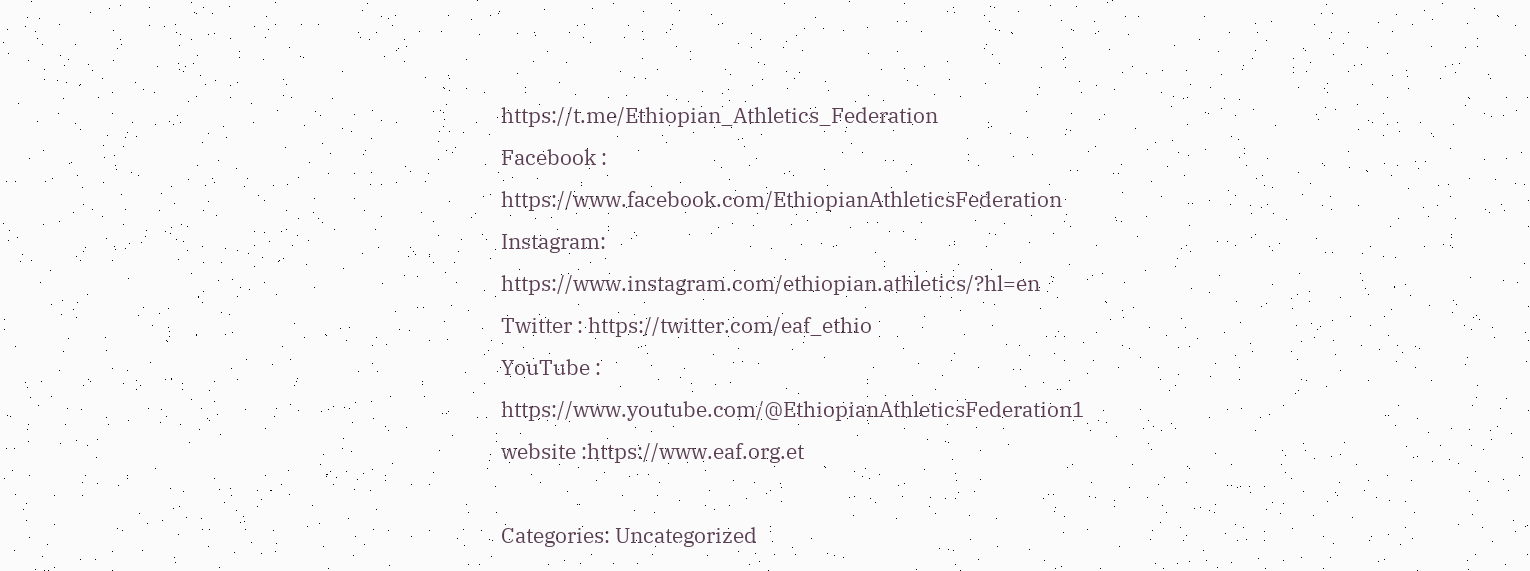https://t.me/Ethiopian_Athletics_Federation
Facebook : https://www.facebook.com/EthiopianAthleticsFederation
Instagram: https://www.instagram.com/ethiopian.athletics/?hl=en
Twitter : https://twitter.com/eaf_ethio
YouTube : https://www.youtube.com/@EthiopianAthleticsFederation1
website :https://www.eaf.org.et

Categories: Uncategorized